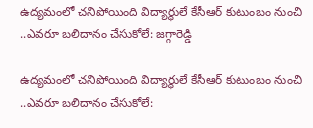ఉద్యమంలో చనిపోయింది విద్యార్థులే కేసీఆర్ కుటుంబం నుంచి ..ఎవరూ బలిదానం చేసుకోలే: జగ్గారెడ్డి

ఉద్యమంలో చనిపోయింది విద్యార్థులే కేసీఆర్ కుటుంబం నుంచి ..ఎవరూ బలిదానం చేసుకోలే: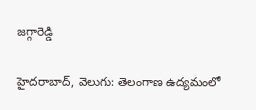జగ్గారెడ్డి

హైదరాబాద్, వెలుగు: తెలంగాణ ఉద్యమంలో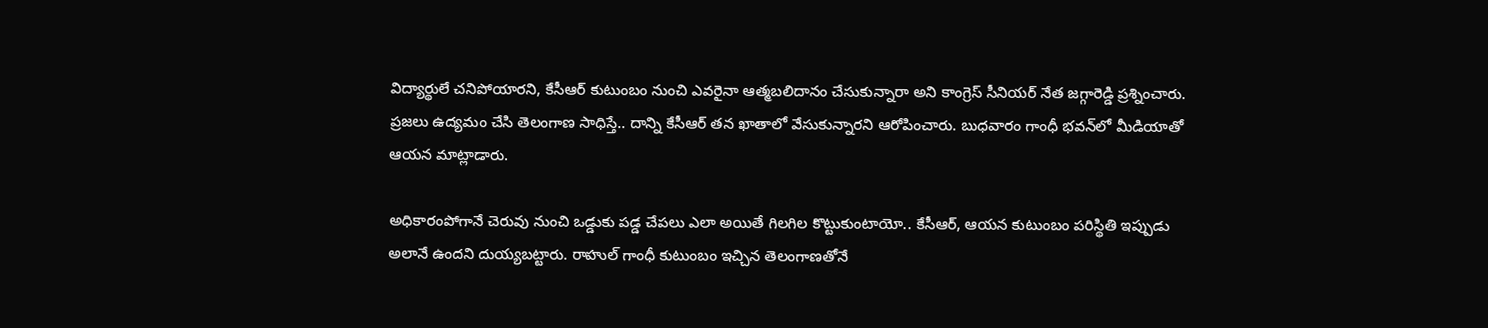విద్యార్థులే చనిపోయారని, కేసీఆర్ కుటుంబం నుంచి ఎవరైనా ఆత్మబలిదానం చేసుకున్నారా అని కాంగ్రెస్ సీనియర్ నేత జగ్గారెడ్డి ప్రశ్నించారు. ప్రజలు ఉద్యమం చేసి తెలంగాణ సాధిస్తే.. దాన్ని కేసీఆర్ తన ఖాతాలో వేసుకున్నారని ఆరోపించారు. బుధవారం గాంధీ భవన్‌‌‌‌‌‌‌‌‌‌‌‌‌‌‌‌లో మీడియాతో ఆయన మాట్లాడారు.

అధికారంపోగానే చెరువు నుంచి ఒడ్డుకు పడ్డ చేపలు ఎలా అయితే గిలగిల కొట్టుకుంటాయో.. కేసీఆర్, ఆయన కుటుంబం పరిస్థితి ఇప్పుడు అలానే ఉందని దుయ్యబట్టారు. రాహుల్ గాంధీ కుటుంబం ఇచ్చిన తెలంగాణతోనే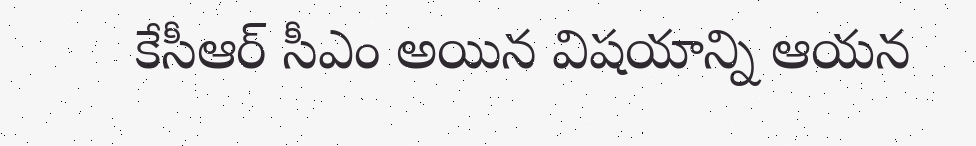కేసీఆర్ సీఎం అయిన విషయాన్ని ఆయన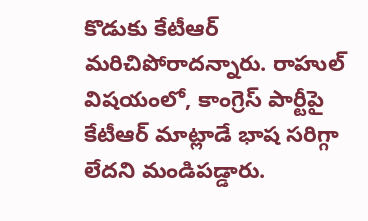కొడుకు కేటీఆర్ మరిచిపోరాదన్నారు. రాహుల్ విషయంలో, కాంగ్రెస్ పార్టీపై కేటీఆర్ మాట్లాడే భాష సరిగ్గా లేదని మండిపడ్డారు.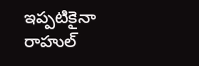ఇప్పటికైనా రాహుల్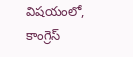విషయంలో, కాంగ్రెస్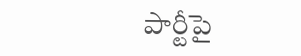పార్టీపై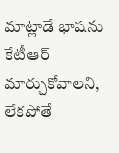మాట్లాడే భాషను కేటీఆర్ మార్చుకోవాలని, లేకపోతే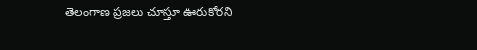తెలంగాణ ప్రజలు చూస్తూ ఊరుకోరని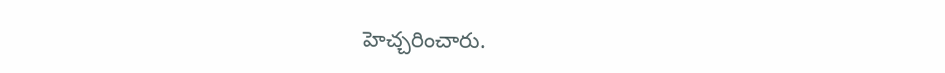హెచ్చరించారు.